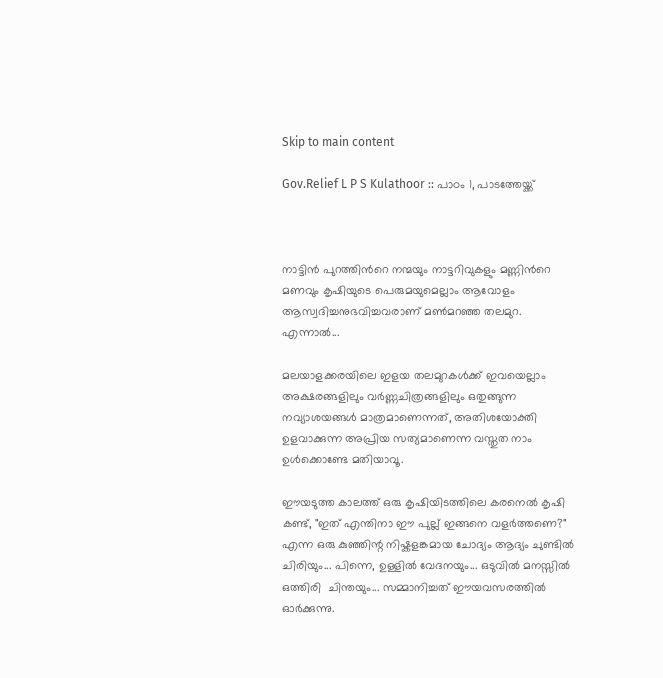Skip to main content

Gov.Relief L P S Kulathoor :: പാഠം 1, പാടത്തേയ്ക്ക്



നാട്ടിൻ പുറത്തിന്‍റെ നന്മയും നാട്ടറിവുകളും മണ്ണിന്‍റെ മണവും കൃഷിയുടെ പെരുമയുമെല്ലാം ആവോളം ആസ്വദിച്ചനുഭവിച്ചവരാണ് മൺമറഞ്ഞ തലമുറ. എന്നാൽ...

മലയാളക്കരയിലെ ഇളയ തലമുറകൾക്ക് ഇവയെല്ലാം അക്ഷരങ്ങളിലും വർണ്ണചിത്രങ്ങളിലും ഒതുങ്ങുന്ന നവ്യാശയങ്ങൾ മാത്രമാണെന്നത്, അതിശയോക്തി ഉളവാക്കുന്ന അപ്രിയ സത്യമാണെന്ന വസ്തുത നാം ഉൾക്കൊണ്ടേ മതിയാവൂ.

ഈയടുത്ത കാലത്ത് ഒരു കൃഷിയിടത്തിലെ കരനെൽ കൃഷി കണ്ട്, "ഇത് എന്തിനാ ഈ പുല്ല് ഇങ്ങനെ വളർത്തണെ?" എന്ന ഒരു കുഞ്ഞിന്റ നിഷ്കളങ്കമായ ചോദ്യം ആദ്യം ചുണ്ടിൽ ചിരിയും... പിന്നെ, ഉള്ളിൽ വേദനയും... ഒടുവിൽ മനസ്സിൽ ഒത്തിരി  ചിന്തയും... സമ്മാനിച്ചത് ഈയവസരത്തിൽ ഓർക്കുന്നു.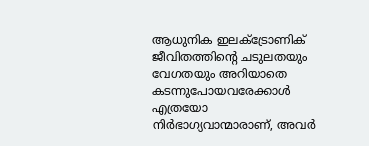ആധുനിക ഇലക്ട്രോണിക് ജീവിതത്തിന്‍റെ ചടുലതയും വേഗതയും അറിയാതെ കടന്നുപോയവരേക്കാൾ എത്രയോ നിർഭാഗ്യവാന്മാരാണ്, അവർ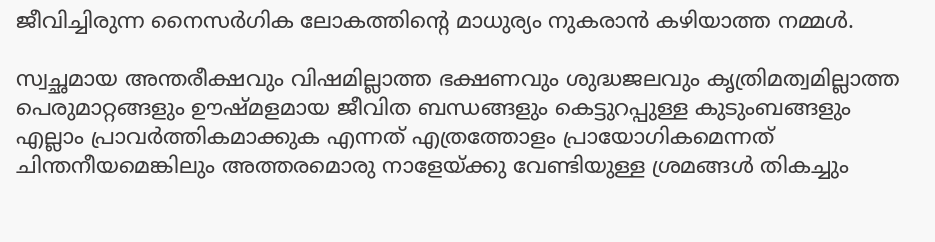ജീവിച്ചിരുന്ന നൈസർഗിക ലോകത്തിന്‍റെ മാധുര്യം നുകരാൻ കഴിയാത്ത നമ്മൾ.

സ്വച്ഛമായ അന്തരീക്ഷവും വിഷമില്ലാത്ത ഭക്ഷണവും ശുദ്ധജലവും കൃത്രിമത്വമില്ലാത്ത പെരുമാറ്റങ്ങളും ഊഷ്മളമായ ജീവിത ബന്ധങ്ങളും കെട്ടുറപ്പുള്ള കുടുംബങ്ങളും എല്ലാം പ്രാവർത്തികമാക്കുക എന്നത് എത്രത്തോളം പ്രായോഗികമെന്നത് ചിന്തനീയമെങ്കിലും അത്തരമൊരു നാളേയ്ക്കു വേണ്ടിയുള്ള ശ്രമങ്ങൾ തികച്ചും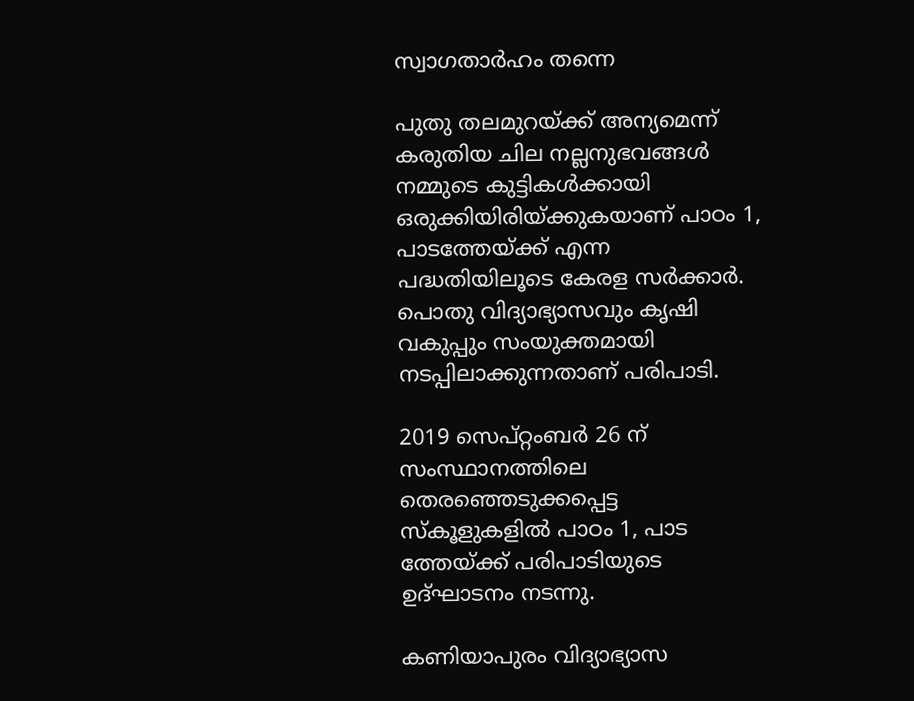സ്വാഗതാർഹം തന്നെ

പുതു തലമുറയ്ക്ക് അന്യമെന്ന് കരുതിയ ചില നല്ലനുഭവങ്ങൾ നമ്മുടെ കുട്ടികൾക്കായി ഒരുക്കിയിരിയ്ക്കുകയാണ് പാഠം 1, പാടത്തേയ്ക്ക് എന്ന പദ്ധതിയിലൂടെ കേരള സർക്കാർ. പൊതു വിദ്യാഭ്യാസവും കൃഷി വകുപ്പും സംയുക്തമായി നടപ്പിലാക്കുന്നതാണ് പരിപാടി.

2019 സെപ്റ്റംബർ 26 ന്  സംസ്ഥാനത്തിലെ തെരഞ്ഞെടുക്കപ്പെട്ട സ്കൂളുകളിൽ പാഠം 1, പാട ത്തേയ്ക്ക് പരിപാടിയുടെ ഉദ്ഘാടനം നടന്നു.

കണിയാപുരം വിദ്യാഭ്യാസ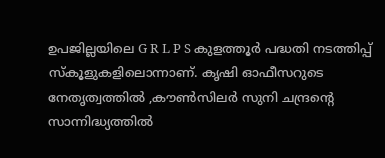ഉപജില്ലയിലെ G R L P S കുളത്തൂർ പദ്ധതി നടത്തിപ്പ് സ്കൂളുകളിലൊന്നാണ്. കൃഷി ഓഫീസറുടെ നേതൃത്വത്തിൽ ,കൗൺസിലർ സുനി ചന്ദ്രന്‍റെ സാന്നിദ്ധ്യത്തിൽ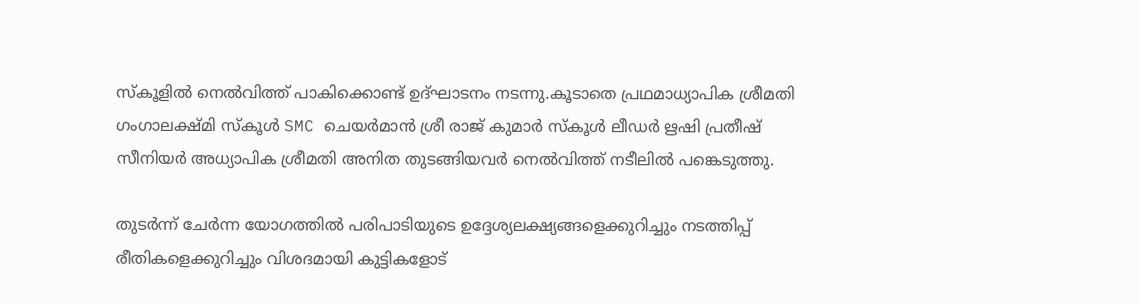സ്കൂളിൽ നെൽവിത്ത് പാകിക്കൊണ്ട് ഉദ്ഘാടനം നടന്നു.കൂടാതെ പ്രഥമാധ്യാപിക ശ്രീമതി ഗംഗാലക്ഷ്മി സ്കൂൾ SMC ചെയർമാൻ ശ്രീ രാജ് കുമാർ സ്കൂൾ ലീഡർ ഋഷി പ്രതീഷ് സീനിയർ അധ്യാപിക ശ്രീമതി അനിത തുടങ്ങിയവർ നെൽവിത്ത് നടീലിൽ പങ്കെടുത്തു.

തുടർന്ന് ചേർന്ന യോഗത്തിൽ പരിപാടിയുടെ ഉദ്ദേശ്യലക്ഷ്യങ്ങളെക്കുറിച്ചും നടത്തിപ്പ് രീതികളെക്കുറിച്ചും വിശദമായി കുട്ടികളോട്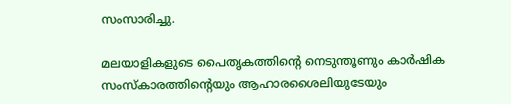സംസാരിച്ചു.

മലയാളികളുടെ പൈതൃകത്തിന്‍റെ നെടുന്തൂണും കാർഷിക സംസ്കാരത്തിന്‍റെയും ആഹാരശൈലിയുടേയും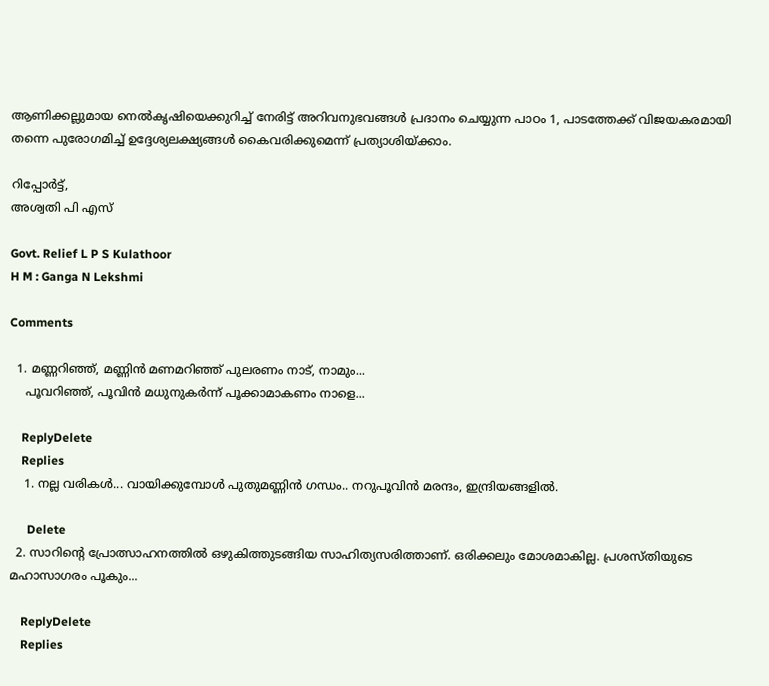ആണിക്കല്ലുമായ നെൽകൃഷിയെക്കുറിച്ച് നേരിട്ട് അറിവനുഭവങ്ങൾ പ്രദാനം ചെയ്യുന്ന പാഠം 1, പാടത്തേക്ക് വിജയകരമായി തന്നെ പുരോഗമിച്ച് ഉദ്ദേശ്യലക്ഷ്യങ്ങൾ കൈവരിക്കുമെന്ന് പ്രത്യാശിയ്ക്കാം.

റിപ്പോർട്ട്,
അശ്വതി പി എസ്

Govt. Relief L P S Kulathoor
H M : Ganga N Lekshmi

Comments

  1. മണ്ണറിഞ്ഞ്, മണ്ണിൻ മണമറിഞ്ഞ് പുലരണം നാട്, നാമും...
    പൂവറിഞ്ഞ്, പൂവിൻ മധുനുകർന്ന് പൂക്കാമാകണം നാളെ...

    ReplyDelete
    Replies
    1. നല്ല വരികൾ... വായിക്കുമ്പോൾ പുതുമണ്ണിൻ ഗന്ധം.. നറുപൂവിൻ മരന്ദം, ഇന്ദ്രിയങ്ങളിൽ.

      Delete
  2. സാറിന്‍റെ പ്രോത്സാഹനത്തില്‍ ഒഴുകിത്തുടങ്ങിയ സാഹിത്യസരിത്താണ്. ഒരിക്കലും മോശമാകില്ല. പ്രശസ്തിയുടെ മഹാസാഗരം പൂകും...

    ReplyDelete
    Replies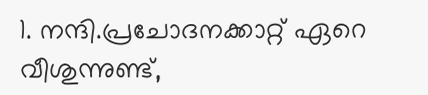1. നന്ദി.പ്രചോദനക്കാറ്റ് ഏറെ വീശുന്നുണ്ട്,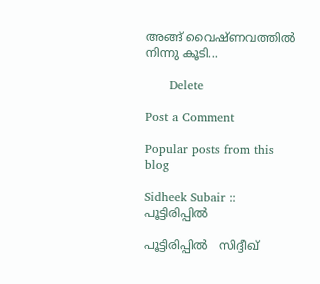അങ്ങ് വൈഷ്ണവത്തിൽ നിന്നു കൂടി...

      Delete

Post a Comment

Popular posts from this blog

Sidheek Subair :: പൂട്ടിരിപ്പിൽ

പൂട്ടിരിപ്പിൽ   സിദ്ദീഖ്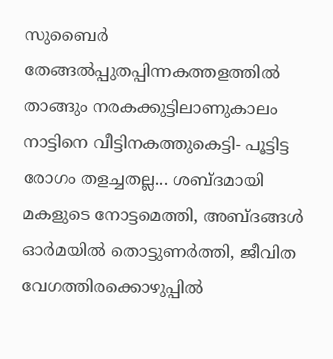സുബൈർ തേങ്ങൽപ്പുതപ്പിന്നകത്തളത്തിൽ താങ്ങും നരകക്കുട്ടിലാണുകാലം നാട്ടിനെ വീട്ടിനകത്തുകെട്ടി- പൂട്ടിട്ട രോഗം തളച്ചതല്ല... ശബ്ദമായി മകളുടെ നോട്ടമെത്തി, അബ്‌ദങ്ങൾ ഓർമയിൽ തൊട്ടുണർത്തി, ജീവിത വേഗത്തിരക്കൊഴുപ്പിൽ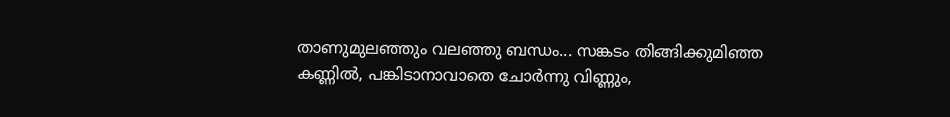താണുമുലഞ്ഞും വലഞ്ഞു ബന്ധം... സങ്കടം തിങ്ങിക്കുമിഞ്ഞ കണ്ണിൽ, പങ്കിടാനാവാതെ ചോർന്നു വിണ്ണും,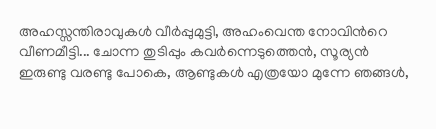അഹസ്സന്തിരാവുകൾ വീർപ്പുമുട്ടി, അഹംവെന്ത നോവിന്‍റെ വീണമീട്ടി... ചോന്ന തുടിപ്പും കവർന്നെടുത്തെൻ, സൂര്യൻ ഇരുണ്ടു വരണ്ടു പോകെ, ആണ്ടുകൾ എത്രയോ മുന്നേ ഞങ്ങൾ,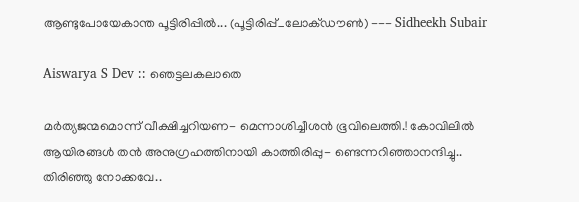ആണ്ടുപോയേകാന്ത പൂട്ടിരിപ്പിൽ... (പൂട്ടിരിപ്പ്_ലോക്ഡൗൺ) --- Sidheekh Subair

Aiswarya S Dev :: ഞെട്ടലകലാതെ

മർത്യജന്മമൊന്ന് വീക്ഷിച്ചറിയണ- മെന്നാശിച്ചീശൻ ഭൂവിലെത്തി.! കോവിലിൽ ആയിരങ്ങൾ തൻ അനുഗ്രഹത്തിനായി കാത്തിരിപ്പു- ണ്ടെന്നറിഞ്ഞാനന്ദിച്ചു.. തിരിഞ്ഞു നോക്കവേ..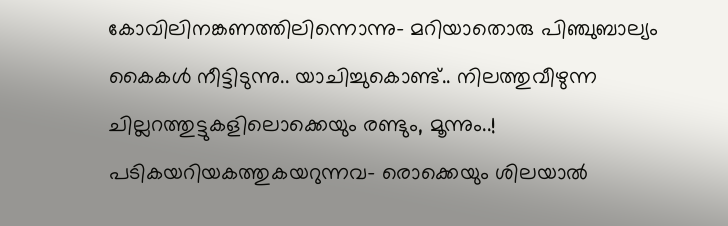കോവിലിനങ്കണത്തിലിന്നൊന്നു- മറിയാതൊരു പിഞ്ചുബാല്യം കൈകൾ നീട്ടിടുന്നു.. യാചിച്ചുകൊണ്ട്.. നിലത്തുവീഴുന്ന ചില്ലറത്തുട്ടുകളിലൊക്കെയും രണ്ടും, മൂന്നും..! പടികയറിയകത്തുകയറുന്നവ- രൊക്കെയും ശിലയാൽ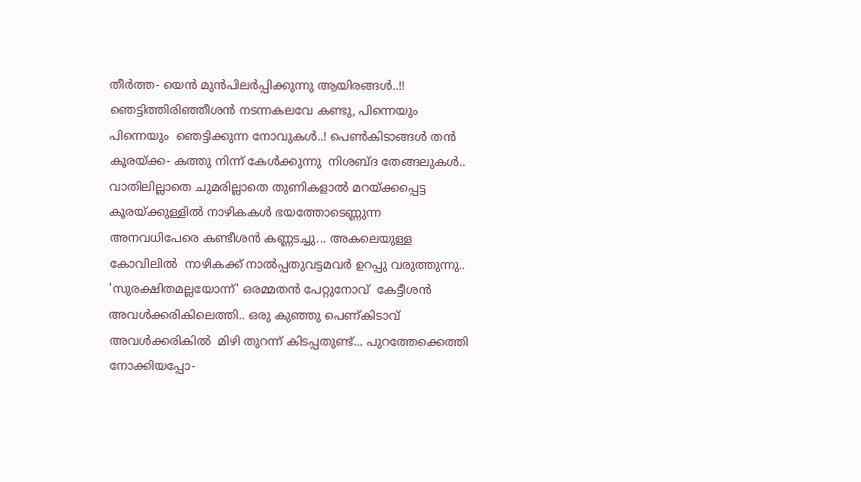തീർത്ത- യെൻ മുന്‍പിലർപ്പിക്കുന്നു ആയിരങ്ങൾ..!! ഞെട്ടിത്തിരിഞ്ഞീശൻ നടന്നകലവേ കണ്ടു, പിന്നെയും പിന്നെയും  ഞെട്ടിക്കുന്ന നോവുകൾ..! പെണ്‍കിടാങ്ങള്‍ തൻ കൂരയ്ക്ക- കത്തു നിന്ന്‌ കേൾക്കുന്നു  നിശബ്ദ തേങ്ങലുകൾ.. വാതിലില്ലാതെ ചുമരില്ലാതെ തുണികളാൽ മറയ്ക്കപ്പെട്ട കൂരയ്ക്കുള്ളിൽ നാഴികകൾ ഭയത്തോടെണ്ണുന്ന  അനവധിപേരെ കണ്ടീശൻ കണ്ണടച്ചു... അകലെയുള്ള കോവിലിൽ  നാഴികക്ക് നാൽപ്പതുവട്ടമവർ ഉറപ്പു വരുത്തുന്നു..  'സുരക്ഷിതമല്ലയോന്ന്' ഒരമ്മതൻ പേറ്റുനോവ്  കേട്ടീശൻ അവൾക്കരികിലെത്തി.. ഒരു കുഞ്ഞു പെണ്കിടാവ്  അവൾക്കരികിൽ  മിഴി തുറന്ന് കിടപ്പതുണ്ട്... പുറത്തേക്കെത്തി നോക്കിയപ്പോ-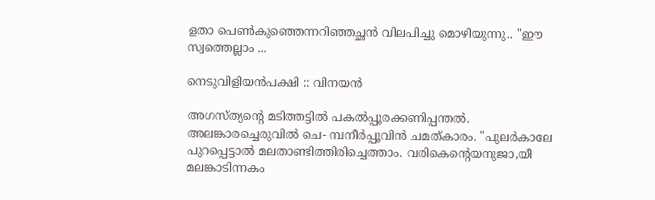ളതാ പെണ്‍കുഞ്ഞെന്നറിഞ്ഞച്ഛൻ വിലപിച്ചു മൊഴിയുന്നു.. "ഈ സ്വത്തെല്ലാം ...

നെടുവിളിയൻപക്ഷി :: വിനയൻ

അഗസ്ത്യന്റെ മടിത്തട്ടിൽ പകൽപ്പൂരക്കണിപ്പന്തൽ. അലങ്കാരച്ചെരുവിൽ ചെ- മ്പനീർപ്പൂവിൻ ചമത്കാരം. "പുലർകാലേ പുറപ്പെട്ടാൽ മലതാണ്ടിത്തിരിച്ചെത്താം. വരികെന്റെയനുജാ,യീ മലങ്കാടിന്നകം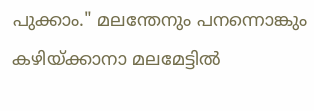പുക്കാം." മലന്തേനും പനന്നൊങ്കും കഴിയ്ക്കാനാ മലമേട്ടിൽ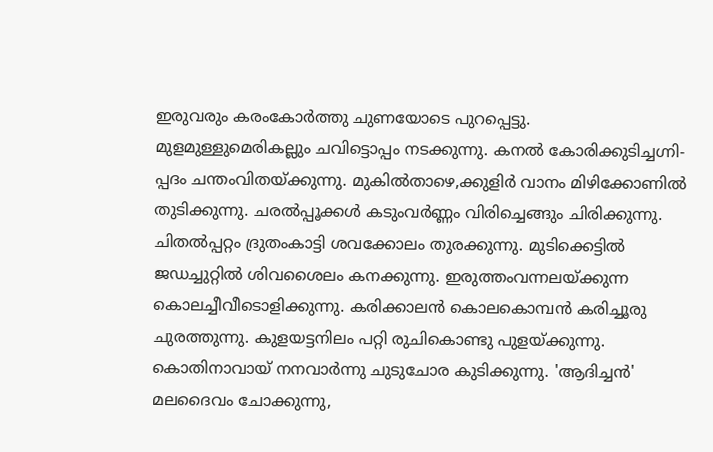ഇരുവരും കരംകോർത്തു ചുണയോടെ പുറപ്പെട്ടു. മുളമുള്ളുമെരികല്ലും ചവിട്ടൊപ്പം നടക്കുന്നു. കനൽ കോരിക്കുടിച്ചഗ്നി- പ്പദം ചന്തംവിതയ്ക്കുന്നു. മുകിൽതാഴെ,ക്കുളിർ വാനം മിഴിക്കോണിൽ തുടിക്കുന്നു. ചരൽപ്പൂക്കൾ കടുംവർണ്ണം വിരിച്ചെങ്ങും ചിരിക്കുന്നു. ചിതൽപ്പറ്റം ദ്രുതംകാട്ടി ശവക്കോലം തുരക്കുന്നു. മുടിക്കെട്ടിൽ ജഡച്ചുറ്റിൽ ശിവശൈലം കനക്കുന്നു. ഇരുത്തംവന്നലയ്ക്കുന്ന കൊലച്ചീവീടൊളിക്കുന്നു. കരിക്കാലൻ കൊലകൊമ്പൻ കരിച്ചൂരു ചുരത്തുന്നു. കുളയട്ടനിലം പറ്റി രുചികൊണ്ടു പുളയ്ക്കുന്നു. കൊതിനാവായ് നനവാർന്നു ചുടുചോര കുടിക്കുന്നു. 'ആദിച്ചൻ' മലദൈവം ചോക്കുന്നു,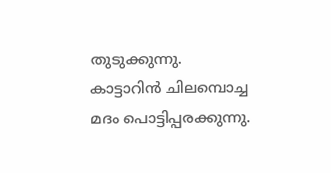തുടുക്കുന്നു. കാട്ടാറിൻ ചിലമ്പൊച്ച മദം പൊട്ടിപ്പരക്കുന്നു.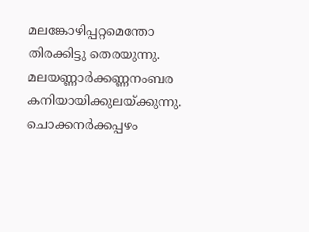മലങ്കോഴിപ്പറ്റമെന്തോ തിരക്കിട്ടു തെരയുന്നു. മലയണ്ണാർക്കണ്ണനംബര കനിയായിക്കുലയ്ക്കുന്നു. ചൊക്കനർക്കപ്പഴം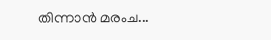തിന്നാൻ മരംച...